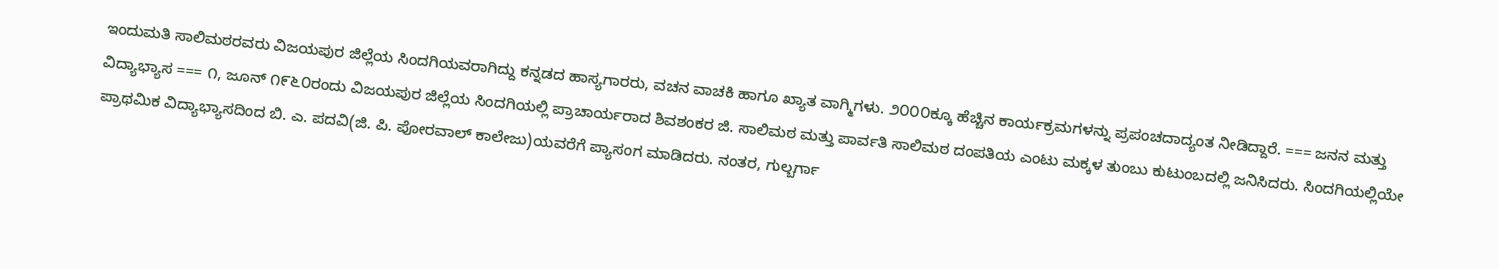ಇಂದುಮತಿ ಸಾಲಿಮಠರವರು ವಿಜಯಪುರ ಜಿಲ್ಲೆಯ ಸಿಂದಗಿಯವರಾಗಿದ್ದು ಕನ್ನಡದ ಹಾಸ್ಯಗಾರರು, ವಚನ ವಾಚಕಿ ಹಾಗೂ ಖ್ಯಾತ ವಾಗ್ಮಿಗಳು. ೨೦೦೦ಕ್ಕೂ ಹೆಚ್ಚಿನ ಕಾರ್ಯಕ್ರಮಗಳನ್ನು ಪ್ರಪಂಚದಾದ್ಯಂತ ನೀಡಿದ್ದಾರೆ. === ಜನನ ಮತ್ತು ವಿದ್ಯಾಭ್ಯಾಸ === ೧, ಜೂನ್ ೧೯೬೦ರಂದು ವಿಜಯಪುರ ಜಿಲ್ಲೆಯ ಸಿಂದಗಿಯಲ್ಲಿ ಪ್ರಾಚಾರ್ಯರಾದ ಶಿವಶಂಕರ ಜಿ. ಸಾಲಿಮಠ ಮತ್ತು ಪಾರ್ವತಿ ಸಾಲಿಮಠ ದಂಪತಿಯ ಎಂಟು ಮಕ್ಕಳ ತುಂಬು ಕುಟುಂಬದಲ್ಲಿ ಜನಿಸಿದರು. ಸಿಂದಗಿಯಲ್ಲಿಯೇ ಪ್ರಾಥಮಿಕ ವಿದ್ಯಾಭ್ಯಾಸದಿಂದ ಬಿ. ಎ. ಪದವಿ(ಜಿ. ಪಿ. ಪೋರವಾಲ್ ಕಾಲೇಜು)ಯವರೆಗೆ ಪ್ಯಾಸಂಗ ಮಾಡಿದರು. ನಂತರ, ಗುಲ್ಬರ್ಗಾ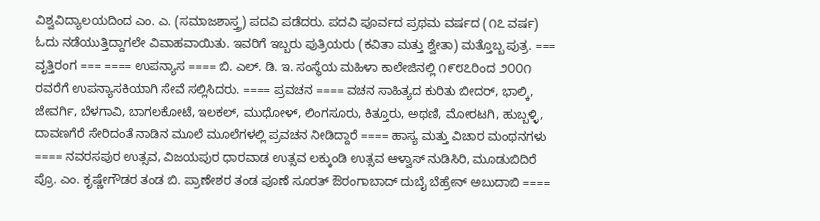ವಿಶ್ವವಿದ್ಯಾಲಯದಿಂದ ಎಂ. ಎ. (ಸಮಾಜಶಾಸ್ತ್ರ) ಪದವಿ ಪಡೆದರು. ಪದವಿ ಪೂರ್ವದ ಪ್ರಥಮ ವರ್ಷದ (೧೭ ವರ್ಷ) ಓದು ನಡೆಯುತ್ತಿದ್ದಾಗಲೇ ವಿವಾಹವಾಯಿತು. ಇವರಿಗೆ ಇಬ್ಬರು ಪುತ್ರಿಯರು (ಕವಿತಾ ಮತ್ತು ಶ್ವೇತಾ) ಮತ್ತೊಬ್ಬ ಪುತ್ರ. === ವೃತ್ತಿರಂಗ === ==== ಉಪನ್ಯಾಸ ==== ಬಿ. ಎಲ್. ಡಿ. ಇ. ಸಂಸ್ಥೆಯ ಮಹಿಳಾ ಕಾಲೇಜಿನಲ್ಲಿ ೧೯೮೭ರಿಂದ ೨೦೦೧ ರವರೆಗೆ ಉಪನ್ಯಾಸಕಿಯಾಗಿ ಸೇವೆ ಸಲ್ಲಿಸಿದರು. ==== ಪ್ರವಚನ ==== ವಚನ ಸಾಹಿತ್ಯದ ಕುರಿತು ಬೀದರ್, ಭಾಲ್ಕಿ, ಜೇವರ್ಗಿ, ಬೆಳಗಾವಿ, ಬಾಗಲಕೋಟೆ, ಇಲಕಲ್, ಮುಧೋಳ್, ಲಿಂಗಸೂರು, ಕಿತ್ತೂರು, ಅಥಣಿ, ಮೋರಟಗಿ, ಹುಬ್ಬಳ್ಳಿ, ದಾವಣಗೆರೆ ಸೇರಿದಂತೆ ನಾಡಿನ ಮೂಲೆ ಮೂಲೆಗಳಲ್ಲಿ ಪ್ರವಚನ ನೀಡಿದ್ದಾರೆ ==== ಹಾಸ್ಯ ಮತ್ತು ವಿಚಾರ ಮಂಥನಗಳು ==== ನವರಸಪುರ ಉತ್ಸವ, ವಿಜಯಪುರ ಧಾರವಾಡ ಉತ್ಸವ ಲಕ್ಕುಂಡಿ ಉತ್ಸವ ಆಳ್ವಾಸ್ ನುಡಿಸಿರಿ, ಮೂಡುಬಿದಿರೆ ಪ್ರೊ. ಎಂ. ಕೃಷ್ಣೇಗೌಡರ ತಂಡ ಬಿ. ಪ್ರಾಣೇಶರ ತಂಡ ಪೂಣೆ ಸೂರತ್ ಔರಂಗಾಬಾದ್ ದುಬೈ ಬೆಹ್ರೇನ್ ಅಬುದಾಬಿ ====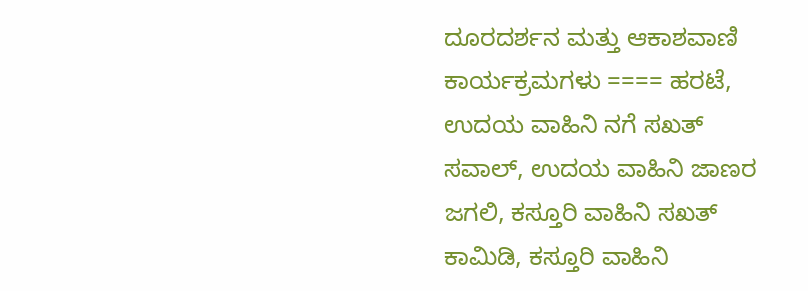ದೂರದರ್ಶನ ಮತ್ತು ಆಕಾಶವಾಣಿ ಕಾರ್ಯಕ್ರಮಗಳು ==== ಹರಟೆ, ಉದಯ ವಾಹಿನಿ ನಗೆ ಸಖತ್ ಸವಾಲ್, ಉದಯ ವಾಹಿನಿ ಜಾಣರ ಜಗಲಿ, ಕಸ್ತೂರಿ ವಾಹಿನಿ ಸಖತ್ ಕಾಮಿಡಿ, ಕಸ್ತೂರಿ ವಾಹಿನಿ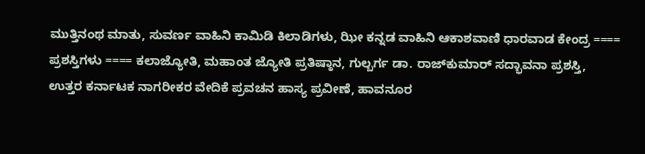ಮುತ್ತಿನಂಥ ಮಾತು, ಸುವರ್ಣ ವಾಹಿನಿ ಕಾಮಿಡಿ ಕಿಲಾಡಿಗಳು, ಝೀ ಕನ್ನಡ ವಾಹಿನಿ ಆಕಾಶವಾಣಿ ಧಾರವಾಡ ಕೇಂದ್ರ ==== ಪ್ರಶಸ್ತಿಗಳು ==== ಕಲಾಜ್ಯೋತಿ, ಮಹಾಂತ ಜ್ಯೋತಿ ಪ್ರತಿಷ್ಠಾನ, ಗುಲ್ಬರ್ಗ ಡಾ. ರಾಜ್‌ಕುಮಾರ್ ಸದ್ಭಾವನಾ ಪ್ರಶಸ್ತಿ, ಉತ್ತರ ಕರ್ನಾಟಕ ನಾಗರೀಕರ ವೇದಿಕೆ ಪ್ರವಚನ ಹಾಸ್ಯ ಪ್ರವೀಣೆ, ಹಾವನೂರ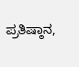ಪ್ರತಿಷ್ಠಾನ,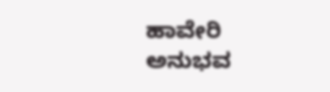ಹಾವೇರಿ ಅನುಭವ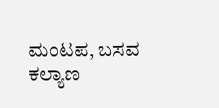ಮಂಟಪ, ಬಸವ ಕಲ್ಯಾಣ